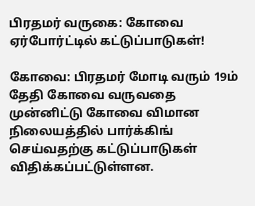பிரதமர் வருகை: கோவை ஏர்போர்ட்டில் கட்டுப்பாடுகள்!

கோவை: பிரதமர் மோடி வரும் 19ம் தேதி கோவை வருவதை முன்னிட்டு கோவை விமான நிலையத்தில் பார்க்கிங் செய்வதற்கு கட்டுப்பாடுகள் விதிக்கப்பட்டுள்ளன.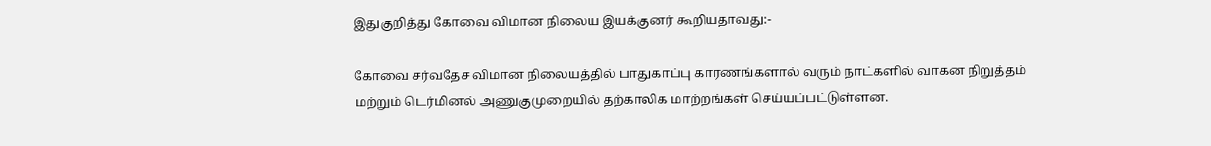இதுகுறித்து கோவை விமான நிலைய இயக்குனர் கூறியதாவது:-

கோவை சர்வதேச விமான நிலையத்தில் பாதுகாப்பு காரணங்களால் வரும் நாட்களில் வாகன நிறுத்தம் மற்றும் டெர்மினல் அணுகுமுறையில் தற்காலிக மாற்றங்கள் செய்யப்பட்டுள்ளன.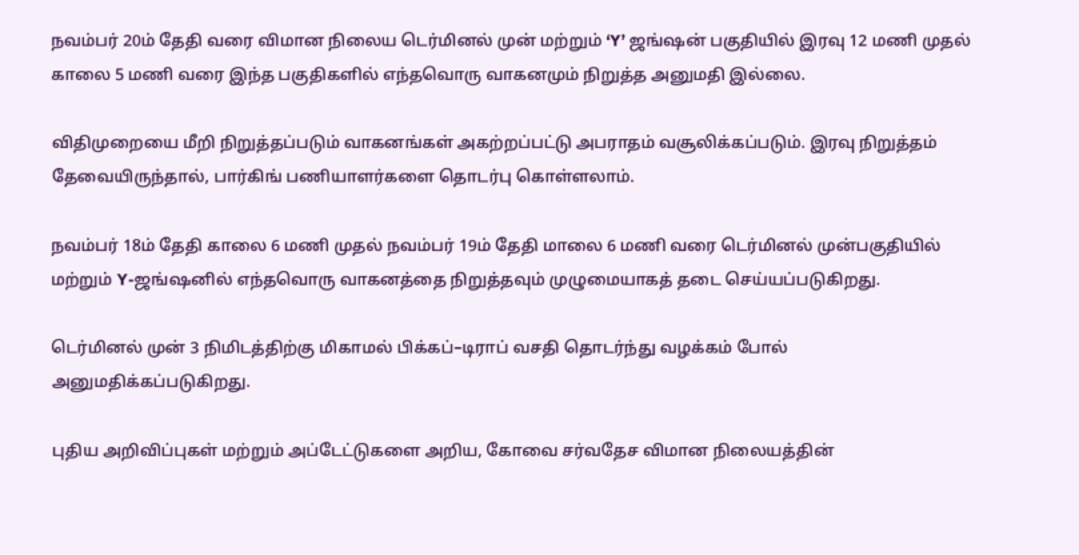நவம்பர் 20ம் தேதி வரை விமான நிலைய டெர்மினல் முன் மற்றும் ‘Y’ ஜங்ஷன் பகுதியில் இரவு 12 மணி முதல் காலை 5 மணி வரை இந்த பகுதிகளில் எந்தவொரு வாகனமும் நிறுத்த அனுமதி இல்லை.

விதிமுறையை மீறி நிறுத்தப்படும் வாகனங்கள் அகற்றப்பட்டு அபராதம் வசூலிக்கப்படும். இரவு நிறுத்தம் தேவையிருந்தால், பார்கிங் பணியாளர்களை தொடர்பு கொள்ளலாம்.

நவம்பர் 18ம் தேதி காலை 6 மணி முதல் நவம்பர் 19ம் தேதி மாலை 6 மணி வரை டெர்மினல் முன்பகுதியில் மற்றும் Y-ஜங்ஷனில் எந்தவொரு வாகனத்தை நிறுத்தவும் முழுமையாகத் தடை செய்யப்படுகிறது.

டெர்மினல் முன் 3 நிமிடத்திற்கு மிகாமல் பிக்கப்–டிராப் வசதி தொடர்ந்து வழக்கம் போல் அனுமதிக்கப்படுகிறது.

புதிய அறிவிப்புகள் மற்றும் அப்டேட்டுகளை அறிய, கோவை சர்வதேச விமான நிலையத்தின்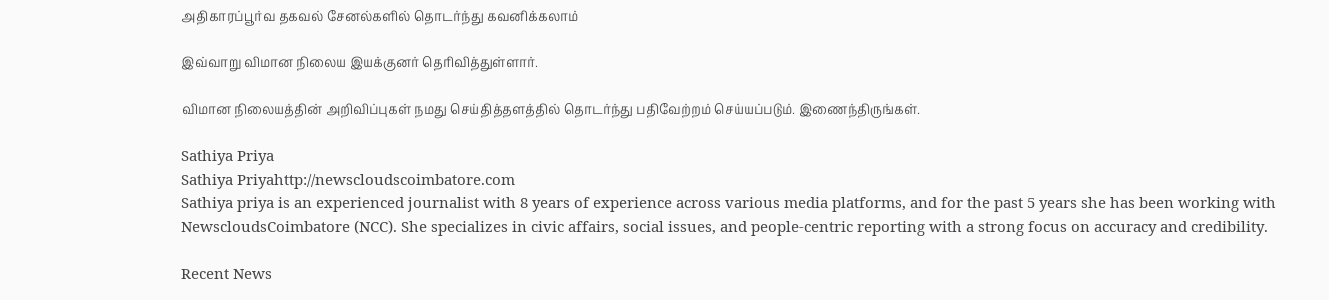அதிகாரப்பூர்வ தகவல் சேனல்களில் தொடர்ந்து கவனிக்கலாம்

இவ்வாறு விமான நிலைய இயக்குனர் தெரிவித்துள்ளார்.

விமான நிலையத்தின் அறிவிப்புகள் நமது செய்தித்தளத்தில் தொடர்ந்து பதிவேற்றம் செய்யப்படும். இணைந்திருங்கள்.

Sathiya Priya
Sathiya Priyahttp://newscloudscoimbatore.com
Sathiya priya is an experienced journalist with 8 years of experience across various media platforms, and for the past 5 years she has been working with NewscloudsCoimbatore (NCC). She specializes in civic affairs, social issues, and people-centric reporting with a strong focus on accuracy and credibility.

Recent News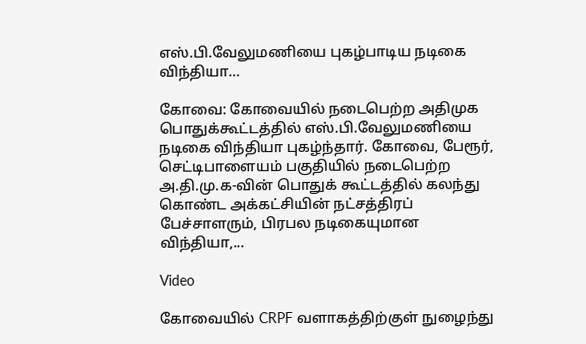எஸ்.பி.வேலுமணியை புகழ்பாடிய நடிகை விந்தியா…

கோவை: கோவையில் நடைபெற்ற அதிமுக பொதுக்கூட்டத்தில் எஸ்.பி.வேலுமணியை நடிகை விந்தியா புகழ்ந்தார். கோவை, பேரூர், செட்டிபாளையம் பகுதியில் நடைபெற்ற அ.தி.மு.க-வின் பொதுக் கூட்டத்தில் கலந்து கொண்ட அக்கட்சியின் நட்சத்திரப் பேச்சாளரும், பிரபல நடிகையுமான விந்தியா,...

Video

கோவையில் CRPF வளாகத்திற்குள் நுழைந்து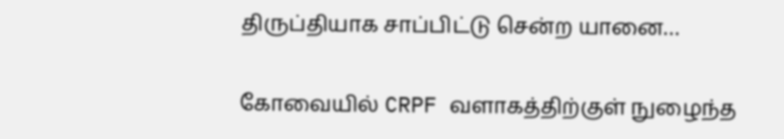திருப்தியாக சாப்பிட்டு சென்ற யானை…

கோவையில் CRPF வளாகத்திற்குள் நுழைந்த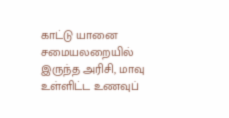காட்டு யானை சமையலறையில் இருந்த அரிசி, மாவு உள்ளிட்ட உணவுப்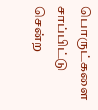பொருட்களை சாப்பிட்டு சென்ற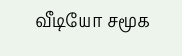வீடியோ சமூக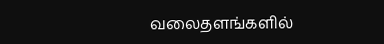வலைதளங்களில்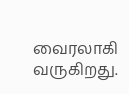வைரலாகி வருகிறது.